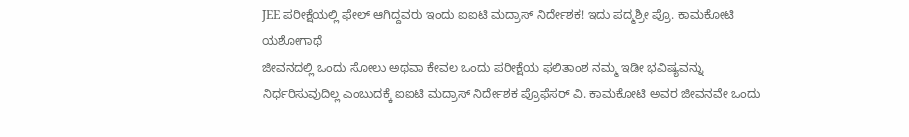JEE ಪರೀಕ್ಷೆಯಲ್ಲಿ ಫೇಲ್ ಆಗಿದ್ದವರು ಇಂದು ಐಐಟಿ ಮದ್ರಾಸ್ ನಿರ್ದೇಶಕ! ಇದು ಪದ್ಮಶ್ರೀ ಪ್ರೊ. ಕಾಮಕೋಟಿ ಯಶೋಗಾಥೆ
ಜೀವನದಲ್ಲಿ ಒಂದು ಸೋಲು ಅಥವಾ ಕೇವಲ ಒಂದು ಪರೀಕ್ಷೆಯ ಫಲಿತಾಂಶ ನಮ್ಮ ಇಡೀ ಭವಿಷ್ಯವನ್ನು ನಿರ್ಧರಿಸುವುದಿಲ್ಲ ಎಂಬುದಕ್ಕೆ ಐಐಟಿ ಮದ್ರಾಸ್ ನಿರ್ದೇಶಕ ಪ್ರೊಫೆಸರ್ ವಿ. ಕಾಮಕೋಟಿ ಅವರ ಜೀವನವೇ ಒಂದು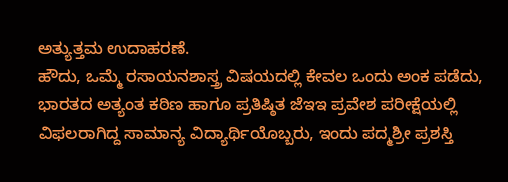ಅತ್ಯುತ್ತಮ ಉದಾಹರಣೆ.
ಹೌದು, ಒಮ್ಮೆ ರಸಾಯನಶಾಸ್ತ್ರ ವಿಷಯದಲ್ಲಿ ಕೇವಲ ಒಂದು ಅಂಕ ಪಡೆದು, ಭಾರತದ ಅತ್ಯಂತ ಕಠಿಣ ಹಾಗೂ ಪ್ರತಿಷ್ಠಿತ ಜೆಇಇ ಪ್ರವೇಶ ಪರೀಕ್ಷೆಯಲ್ಲಿ ವಿಫಲರಾಗಿದ್ದ ಸಾಮಾನ್ಯ ವಿದ್ಯಾರ್ಥಿಯೊಬ್ಬರು, ಇಂದು ಪದ್ಮಶ್ರೀ ಪ್ರಶಸ್ತಿ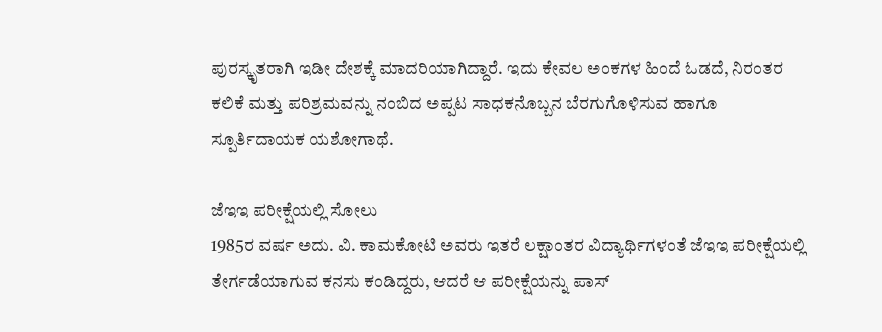ಪುರಸ್ಕೃತರಾಗಿ ಇಡೀ ದೇಶಕ್ಕೆ ಮಾದರಿಯಾಗಿದ್ದಾರೆ. ಇದು ಕೇವಲ ಅಂಕಗಳ ಹಿಂದೆ ಓಡದೆ, ನಿರಂತರ ಕಲಿಕೆ ಮತ್ತು ಪರಿಶ್ರಮವನ್ನು ನಂಬಿದ ಅಪ್ಪಟ ಸಾಧಕನೊಬ್ಬನ ಬೆರಗುಗೊಳಿಸುವ ಹಾಗೂ ಸ್ಪೂರ್ತಿದಾಯಕ ಯಶೋಗಾಥೆ.

ಜೆಇಇ ಪರೀಕ್ಷೆಯಲ್ಲಿ ಸೋಲು
1985ರ ವರ್ಷ ಅದು. ವಿ. ಕಾಮಕೋಟಿ ಅವರು ಇತರೆ ಲಕ್ಷಾಂತರ ವಿದ್ಯಾರ್ಥಿಗಳಂತೆ ಜೆಇಇ ಪರೀಕ್ಷೆಯಲ್ಲಿ ತೇರ್ಗಡೆಯಾಗುವ ಕನಸು ಕಂಡಿದ್ದರು, ಆದರೆ ಆ ಪರೀಕ್ಷೆಯನ್ನು ಪಾಸ್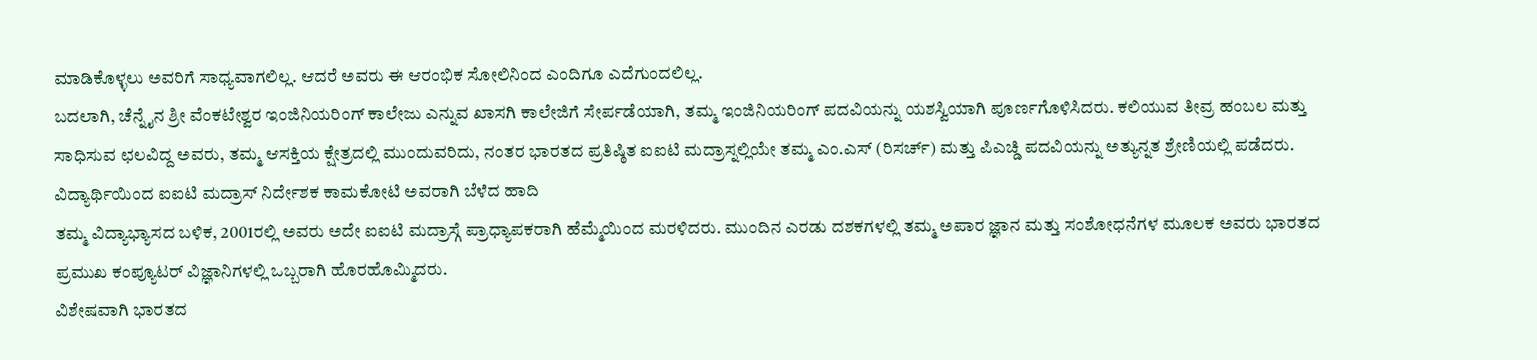ಮಾಡಿಕೊಳ್ಳಲು ಅವರಿಗೆ ಸಾಧ್ಯವಾಗಲಿಲ್ಲ. ಆದರೆ ಅವರು ಈ ಆರಂಭಿಕ ಸೋಲಿನಿಂದ ಎಂದಿಗೂ ಎದೆಗುಂದಲಿಲ್ಲ.
ಬದಲಾಗಿ, ಚೆನ್ನೈನ ಶ್ರೀ ವೆಂಕಟೇಶ್ವರ ಇಂಜಿನಿಯರಿಂಗ್ ಕಾಲೇಜು ಎನ್ನುವ ಖಾಸಗಿ ಕಾಲೇಜಿಗೆ ಸೇರ್ಪಡೆಯಾಗಿ, ತಮ್ಮ ಇಂಜಿನಿಯರಿಂಗ್ ಪದವಿಯನ್ನು ಯಶಸ್ವಿಯಾಗಿ ಪೂರ್ಣಗೊಳಿಸಿದರು. ಕಲಿಯುವ ತೀವ್ರ ಹಂಬಲ ಮತ್ತು ಸಾಧಿಸುವ ಛಲವಿದ್ದ ಅವರು, ತಮ್ಮ ಆಸಕ್ತಿಯ ಕ್ಷೇತ್ರದಲ್ಲಿ ಮುಂದುವರಿದು, ನಂತರ ಭಾರತದ ಪ್ರತಿಷ್ಠಿತ ಐಐಟಿ ಮದ್ರಾಸ್ನಲ್ಲಿಯೇ ತಮ್ಮ ಎಂ.ಎಸ್ (ರಿಸರ್ಚ್) ಮತ್ತು ಪಿಎಚ್ಡಿ ಪದವಿಯನ್ನು ಅತ್ಯುನ್ನತ ಶ್ರೇಣಿಯಲ್ಲಿ ಪಡೆದರು.
ವಿದ್ಯಾರ್ಥಿಯಿಂದ ಐಐಟಿ ಮದ್ರಾಸ್ ನಿರ್ದೇಶಕ ಕಾಮಕೋಟಿ ಅವರಾಗಿ ಬೆಳೆದ ಹಾದಿ
ತಮ್ಮ ವಿದ್ಯಾಭ್ಯಾಸದ ಬಳಿಕ, 2001ರಲ್ಲಿ ಅವರು ಅದೇ ಐಐಟಿ ಮದ್ರಾಸ್ಗೆ ಪ್ರಾಧ್ಯಾಪಕರಾಗಿ ಹೆಮ್ಮೆಯಿಂದ ಮರಳಿದರು. ಮುಂದಿನ ಎರಡು ದಶಕಗಳಲ್ಲಿ ತಮ್ಮ ಅಪಾರ ಜ್ಞಾನ ಮತ್ತು ಸಂಶೋಧನೆಗಳ ಮೂಲಕ ಅವರು ಭಾರತದ ಪ್ರಮುಖ ಕಂಪ್ಯೂಟರ್ ವಿಜ್ಞಾನಿಗಳಲ್ಲಿ ಒಬ್ಬರಾಗಿ ಹೊರಹೊಮ್ಮಿದರು.
ವಿಶೇಷವಾಗಿ ಭಾರತದ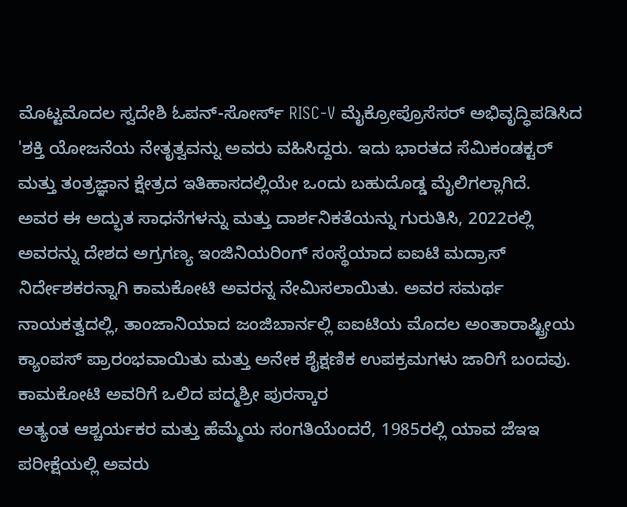ಮೊಟ್ಟಮೊದಲ ಸ್ವದೇಶಿ ಓಪನ್-ಸೋರ್ಸ್ RISC-V ಮೈಕ್ರೋಪ್ರೊಸೆಸರ್ ಅಭಿವೃದ್ಧಿಪಡಿಸಿದ 'ಶಕ್ತಿ ಯೋಜನೆಯ ನೇತೃತ್ವವನ್ನು ಅವರು ವಹಿಸಿದ್ದರು. ಇದು ಭಾರತದ ಸೆಮಿಕಂಡಕ್ಟರ್ ಮತ್ತು ತಂತ್ರಜ್ಞಾನ ಕ್ಷೇತ್ರದ ಇತಿಹಾಸದಲ್ಲಿಯೇ ಒಂದು ಬಹುದೊಡ್ಡ ಮೈಲಿಗಲ್ಲಾಗಿದೆ.
ಅವರ ಈ ಅದ್ಭುತ ಸಾಧನೆಗಳನ್ನು ಮತ್ತು ದಾರ್ಶನಿಕತೆಯನ್ನು ಗುರುತಿಸಿ, 2022ರಲ್ಲಿ ಅವರನ್ನು ದೇಶದ ಅಗ್ರಗಣ್ಯ ಇಂಜಿನಿಯರಿಂಗ್ ಸಂಸ್ಥೆಯಾದ ಐಐಟಿ ಮದ್ರಾಸ್ ನಿರ್ದೇಶಕರನ್ನಾಗಿ ಕಾಮಕೋಟಿ ಅವರನ್ನ ನೇಮಿಸಲಾಯಿತು. ಅವರ ಸಮರ್ಥ ನಾಯಕತ್ವದಲ್ಲಿ, ತಾಂಜಾನಿಯಾದ ಜಂಜಿಬಾರ್ನಲ್ಲಿ ಐಐಟಿಯ ಮೊದಲ ಅಂತಾರಾಷ್ಟ್ರೀಯ ಕ್ಯಾಂಪಸ್ ಪ್ರಾರಂಭವಾಯಿತು ಮತ್ತು ಅನೇಕ ಶೈಕ್ಷಣಿಕ ಉಪಕ್ರಮಗಳು ಜಾರಿಗೆ ಬಂದವು.
ಕಾಮಕೋಟಿ ಅವರಿಗೆ ಒಲಿದ ಪದ್ಮಶ್ರೀ ಪುರಸ್ಕಾರ
ಅತ್ಯಂತ ಆಶ್ಚರ್ಯಕರ ಮತ್ತು ಹೆಮ್ಮೆಯ ಸಂಗತಿಯೆಂದರೆ, 1985ರಲ್ಲಿ ಯಾವ ಜೆಇಇ ಪರೀಕ್ಷೆಯಲ್ಲಿ ಅವರು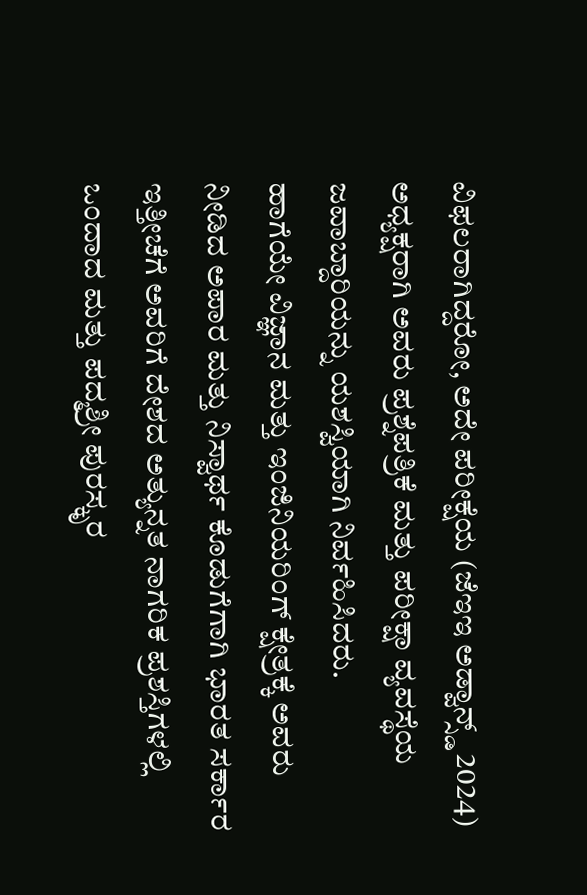ವಿಫಲರಾಗಿದ್ದರೋ, ಅದೇ ಪರೀಕ್ಷೆಯ (ಜೆಇಇ ಅಡ್ವಾನ್ಸ್ಡ್ 2024) ಅಧ್ಯಕ್ಷರಾಗಿ ಅವರು ಪ್ರಶ್ನೆಪತ್ರಿಕೆ ಮತ್ತು ಪರೀಕ್ಷಾ ವ್ಯವಸ್ಥೆಯ ಜವಾಬ್ದಾರಿಯನ್ನು ಯಶಸ್ವಿಯಾಗಿ ನಿರ್ವಹಿಸಿದರು.
ಹಾಗೆಯೇ ವಿಜ್ಞಾನ ಮತ್ತು ಇಂಜಿನಿಯರಿಂಗ್ ಕ್ಷೇತ್ರಕ್ಕೆ ಅವರು ನೀಡಿದ ಅಪಾರ ಮತ್ತು ನಿಸ್ವಾರ್ಥ ಕೊಡುಗೆಗಾಗಿ ಭಾರತ ಸರ್ಕಾರ ಇತ್ತೀಚೆಗೆ ಅವರಿಗೆ ದೇಶದ ಅತ್ಯುನ್ನತ ನಾಗರಿಕ ಪ್ರಶಸ್ತಿಗಳಲ್ಲಿ ಒಂದಾದ ಮತ್ತು ಪದ್ಮಶ್ರೀ ಪುರಸ್ಕೃರ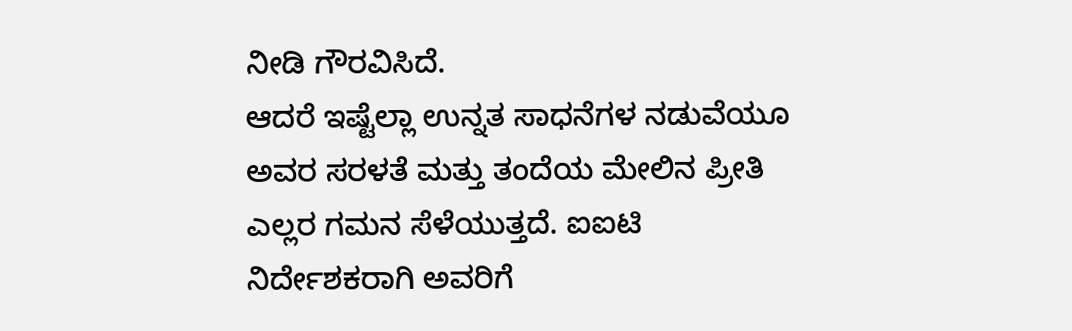ನೀಡಿ ಗೌರವಿಸಿದೆ.
ಆದರೆ ಇಷ್ಟೆಲ್ಲಾ ಉನ್ನತ ಸಾಧನೆಗಳ ನಡುವೆಯೂ ಅವರ ಸರಳತೆ ಮತ್ತು ತಂದೆಯ ಮೇಲಿನ ಪ್ರೀತಿ ಎಲ್ಲರ ಗಮನ ಸೆಳೆಯುತ್ತದೆ. ಐಐಟಿ ನಿರ್ದೇಶಕರಾಗಿ ಅವರಿಗೆ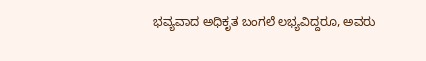ಭವ್ಯವಾದ ಅಧಿಕೃತ ಬಂಗಲೆ ಲಭ್ಯವಿದ್ದರೂ, ಅವರು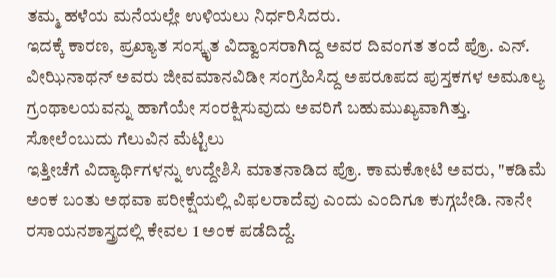ತಮ್ಮ ಹಳೆಯ ಮನೆಯಲ್ಲೇ ಉಳಿಯಲು ನಿರ್ಧರಿಸಿದರು.
ಇದಕ್ಕೆ ಕಾರಣ, ಪ್ರಖ್ಯಾತ ಸಂಸ್ಕೃತ ವಿದ್ವಾಂಸರಾಗಿದ್ದ ಅವರ ದಿವಂಗತ ತಂದೆ ಪ್ರೊ. ಎನ್. ವೀಝಿನಾಥನ್ ಅವರು ಜೀವಮಾನವಿಡೀ ಸಂಗ್ರಹಿಸಿದ್ದ ಅಪರೂಪದ ಪುಸ್ತಕಗಳ ಅಮೂಲ್ಯ ಗ್ರಂಥಾಲಯವನ್ನು ಹಾಗೆಯೇ ಸಂರಕ್ಷಿಸುವುದು ಅವರಿಗೆ ಬಹುಮುಖ್ಯವಾಗಿತ್ತು.
ಸೋಲೆಂಬುದು ಗೆಲುವಿನ ಮೆಟ್ಟಿಲು
ಇತ್ತೀಚೆಗೆ ವಿದ್ಯಾರ್ಥಿಗಳನ್ನು ಉದ್ದೇಶಿಸಿ ಮಾತನಾಡಿದ ಪ್ರೊ. ಕಾಮಕೋಟಿ ಅವರು, "ಕಡಿಮೆ ಅಂಕ ಬಂತು ಅಥವಾ ಪರೀಕ್ಷೆಯಲ್ಲಿ ವಿಫಲರಾದೆವು ಎಂದು ಎಂದಿಗೂ ಕುಗ್ಗಬೇಡಿ. ನಾನೇ ರಸಾಯನಶಾಸ್ತ್ರದಲ್ಲಿ ಕೇವಲ 1 ಅಂಕ ಪಡೆದಿದ್ದೆ.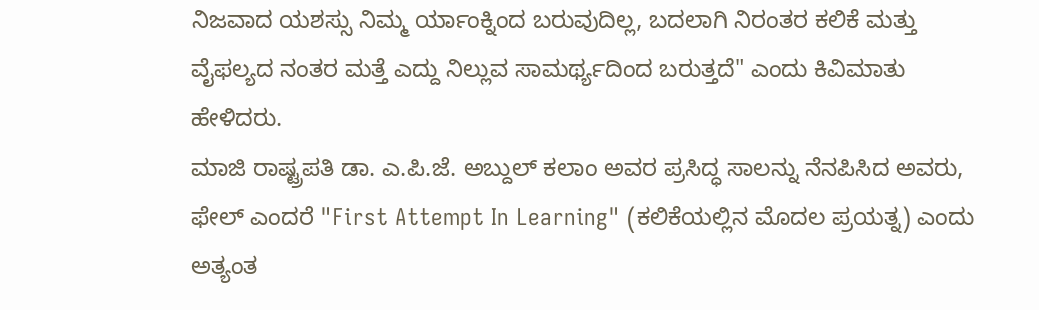ನಿಜವಾದ ಯಶಸ್ಸು ನಿಮ್ಮ ರ್ಯಾಂಕ್ನಿಂದ ಬರುವುದಿಲ್ಲ, ಬದಲಾಗಿ ನಿರಂತರ ಕಲಿಕೆ ಮತ್ತು ವೈಫಲ್ಯದ ನಂತರ ಮತ್ತೆ ಎದ್ದು ನಿಲ್ಲುವ ಸಾಮರ್ಥ್ಯದಿಂದ ಬರುತ್ತದೆ" ಎಂದು ಕಿವಿಮಾತು ಹೇಳಿದರು.
ಮಾಜಿ ರಾಷ್ಟ್ರಪತಿ ಡಾ. ಎ.ಪಿ.ಜೆ. ಅಬ್ದುಲ್ ಕಲಾಂ ಅವರ ಪ್ರಸಿದ್ಧ ಸಾಲನ್ನು ನೆನಪಿಸಿದ ಅವರು, ಫೇಲ್ ಎಂದರೆ "First Attempt In Learning" (ಕಲಿಕೆಯಲ್ಲಿನ ಮೊದಲ ಪ್ರಯತ್ನ) ಎಂದು ಅತ್ಯಂತ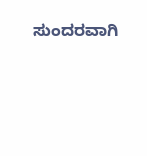ಸುಂದರವಾಗಿ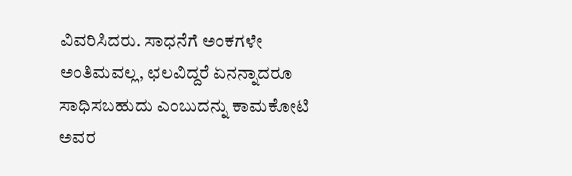ವಿವರಿಸಿದರು. ಸಾಧನೆಗೆ ಅಂಕಗಳೇ ಅಂತಿಮವಲ್ಲ, ಛಲವಿದ್ದರೆ ಏನನ್ನಾದರೂ ಸಾಧಿಸಬಹುದು ಎಂಬುದನ್ನು ಕಾಮಕೋಟಿ ಅವರ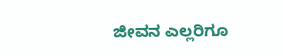ಜೀವನ ಎಲ್ಲರಿಗೂ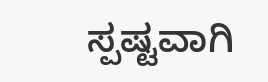ಸ್ಪಷ್ಟವಾಗಿ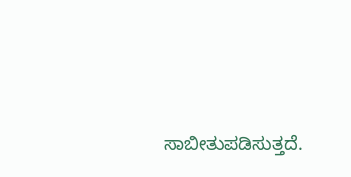ಸಾಬೀತುಪಡಿಸುತ್ತದೆ.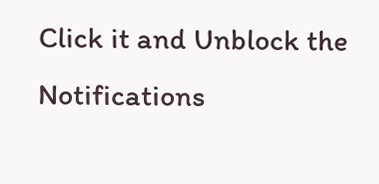Click it and Unblock the Notifications